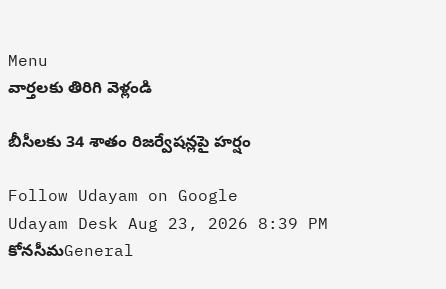Menu
వార్తలకు తిరిగి వెళ్లండి

బీసీలకు 34 శాతం రిజర్వేషన్లపై హర్షం

Follow Udayam on Google
Udayam Desk Aug 23, 2026 8:39 PM కోనసీమGeneral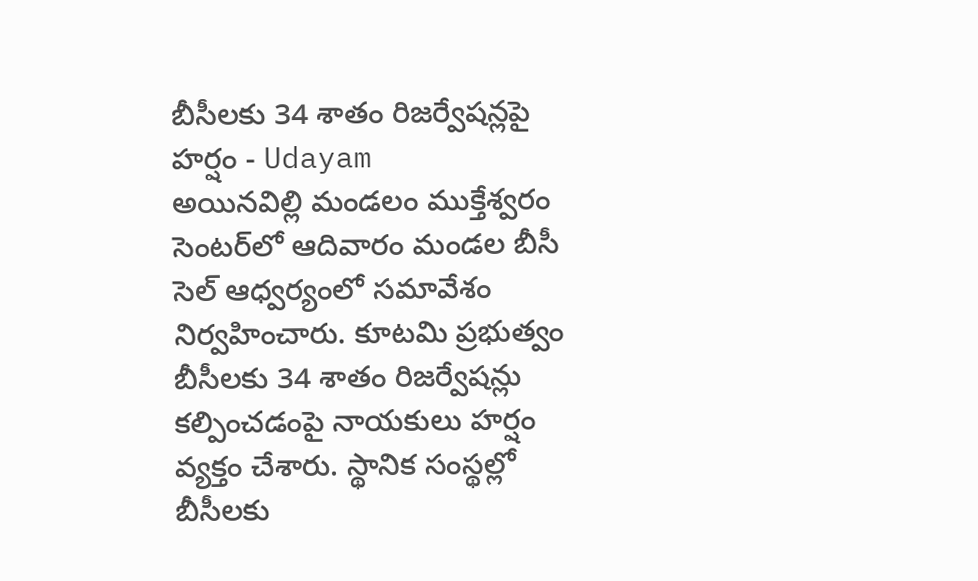బీసీలకు 34 శాతం రిజర్వేషన్లపై హర్షం - Udayam
అయినవిల్లి మండలం ముక్తేశ్వరం సెంటర్‌లో ఆదివారం మండల బీసీ సెల్‌ ఆధ్వర్యంలో సమావేశం నిర్వహించారు. కూటమి ప్రభుత్వం బీసీలకు 34 శాతం రిజర్వేషన్లు కల్పించడంపై నాయకులు హర్షం వ్యక్తం చేశారు. స్థానిక సంస్థల్లో బీసీలకు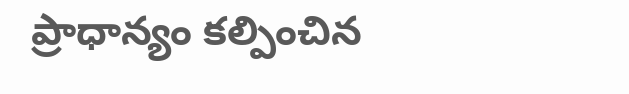ప్రాధాన్యం కల్పించిన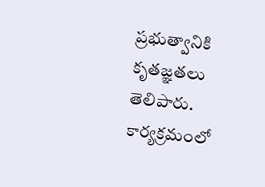ప్రభుత్వానికి కృతజ్ఞతలు తెలిపారు. కార్యక్రమంలో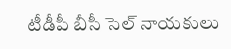టీడీపీ బీసీ సెల్‌ నాయకులు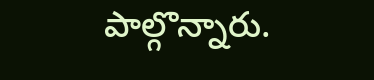పాల్గొన్నారు.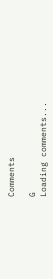Comments

G
Loading comments...